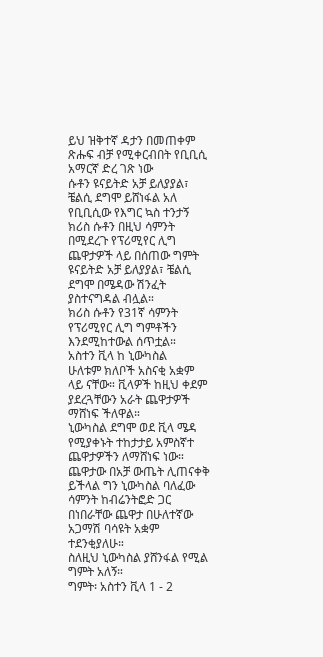ይህ ዝቅተኛ ዳታን በመጠቀም ጽሑፍ ብቻ የሚቀርብበት የቢቢሲ አማርኛ ድረ ገጽ ነው
ሱቶን ዩናይትድ አቻ ይለያያል፣ ቼልሲ ደግሞ ይሸነፋል አለ
የቢቢሲው የእግር ኳስ ተንታኝ ክሪስ ሱቶን በዚህ ሳምንት በሚደረጉ የፕሪሚየር ሊግ ጨዋታዎች ላይ በሰጠው ግምት ዩናይትድ አቻ ይለያያል፣ ቼልሲ ደግሞ በሜዳው ሽንፈት ያስተናግዳል ብሏል።
ክሪስ ሱቶን የ31ኛ ሳምንት የፕሪሚየር ሊግ ግምቶችን እንደሚከተውል ሰጥቷል።
አስተን ቪላ ከ ኒውካስል
ሁለቱም ክለቦች አስናቂ አቋም ላይ ናቸው። ቪላዎች ከዚህ ቀደም ያደረጓቸውን አራት ጨዋታዎች ማሸነፍ ችለዋል።
ኒውካስል ደግሞ ወደ ቪላ ሜዳ የሚያቀኑት ተከታታይ አምስኛተ ጨዋታዎችን ለማሸነፍ ነው።
ጨዋታው በአቻ ውጤት ሊጠናቀቅ ይችላል ግን ኒውካስል ባለፈው ሳምንት ከብሬንትፎድ ጋር በነበራቸው ጨዋታ በሁለተኛው አጋማሽ ባሳዩት አቋም ተደንቂያለሁ።
ስለዚህ ኒውካስል ያሸንፋል የሚል ግምት አለኝ።
ግምት፡ አስተን ቪላ 1 - 2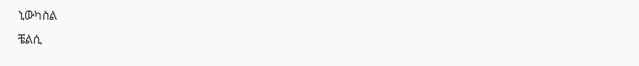ኒውካስል
ቼልሲ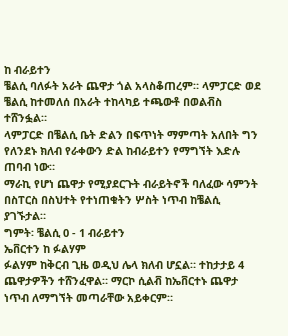ከ ብራይተን
ቼልሲ ባለፉት አራት ጨዋታ ጎል አላስቆጠረም። ላምፓርድ ወደ ቼልሲ ከተመለሰ በአራት ተከላካይ ተጫውቶ በወልቭስ ተሸንፏል።
ላምፓርድ በቼልሲ ቤት ድልን በፍጥነት ማምጣት አለበት ግን የለንደኑ ክለብ የራቀውን ድል ከብራይተን የማግኘት እድሉ ጠባብ ነው።
ማራኪ የሆነ ጨዋታ የሚያደርጉት ብራይትኖች ባለፈው ሳምንት በስፐርስ በስህተት የተነጠቁትን ሦስት ነጥብ ከቼልሲ ያገኙታል።
ግምት፡ ቼልሲ 0 - 1 ብራይተን
ኤቨርተን ከ ፉልሃም
ፉልሃም ከቅርብ ጊዜ ወዲህ ሌላ ክለብ ሆኗል። ተከታታይ 4 ጨዋታዎችን ተሸንፈዋል። ማርኮ ሲልቭ ከኤቨርተኑ ጨዋታ ነጥብ ለማግኘት መጣራቸው አይቀርም።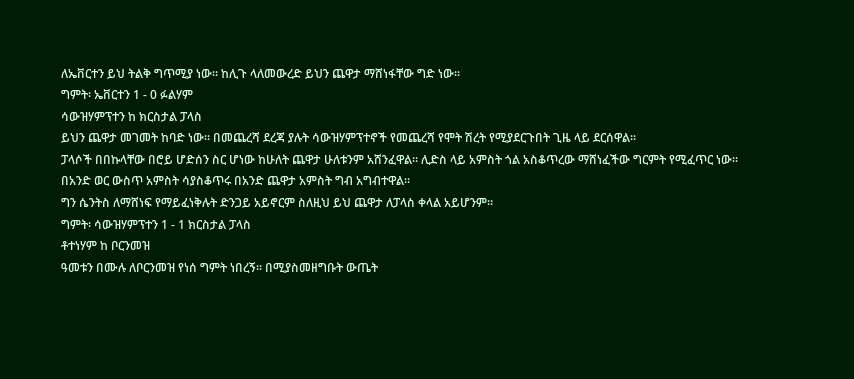ለኤቨርተን ይህ ትልቅ ግጥሚያ ነው። ከሊጉ ላለመውረድ ይህን ጨዋታ ማሸነፋቸው ግድ ነው።
ግምት፡ ኤቨርተን 1 - 0 ፉልሃም
ሳውዝሃምፕተን ከ ክርስታል ፓላስ
ይህን ጨዋታ መገመት ከባድ ነው። በመጨረሻ ደረጃ ያሉት ሳውዝሃምፕተኖች የመጨረሻ የሞት ሽረት የሚያደርጉበት ጊዜ ላይ ደርሰዋል።
ፓላሶች በበኩላቸው በሮይ ሆድሰን ስር ሆነው ከሁለት ጨዋታ ሁለቱንም አሸንፈዋል። ሊድስ ላይ አምስት ጎል አስቆጥረው ማሸነፈችው ግርምት የሚፈጥር ነው። በአንድ ወር ውስጥ አምስት ሳያስቆጥሩ በአንድ ጨዋታ አምስት ግብ አግብተዋል።
ግን ሴንትስ ለማሸነፍ የማይፈነቅሉት ድንጋይ አይኖርም ስለዚህ ይህ ጨዋታ ለፓላስ ቀላል አይሆንም።
ግምት፡ ሳውዝሃምፕተን 1 - 1 ክርስታል ፓላስ
ቶተነሃም ከ ቦርንመዝ
ዓመቱን በሙሉ ለቦርንመዝ የነሰ ግምት ነበረኝ። በሚያስመዘግቡት ውጤት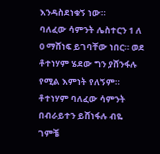እንዳስደነቁኝ ነው።
ባለፈው ሳምንት ሌስተርን 1 ለ 0 ማሸነፍ ይገባቸው ነበር። ወደ ቶተነሃም ሄደው ግን ያሸንፋሉ የሚል እምነት የለኝም።
ቶተነሃም ባለፈው ሳምንት በብራይተን ይሸነፋሉ ብዬ ገምቼ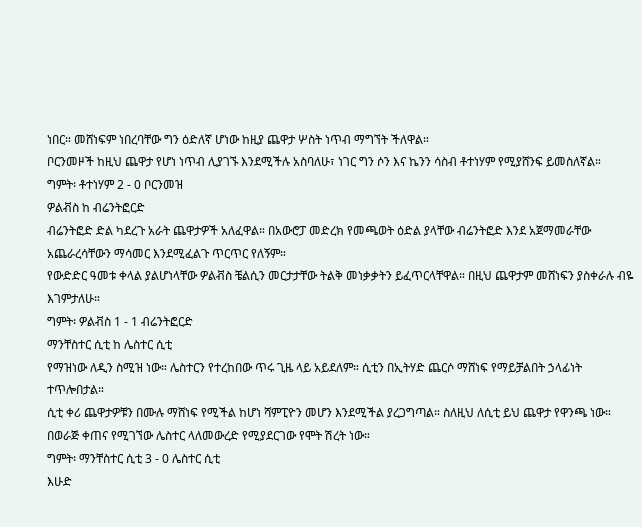ነበር። መሸነፍም ነበረባቸው ግን ዕድለኛ ሆነው ከዚያ ጨዋታ ሦስት ነጥብ ማግኘት ችለዋል።
ቦርንመዞች ከዚህ ጨዋታ የሆነ ነጥብ ሊያገኙ እንደሚችሉ አስባለሁ፣ ነገር ግን ሶን እና ኬንን ሳስብ ቶተነሃም የሚያሸንፍ ይመስለኛል።
ግምት፡ ቶተነሃም 2 - 0 ቦርንመዝ
ዎልቭስ ከ ብሬንትፎርድ
ብሬንትፎድ ድል ካደረጉ አራት ጨዋታዎች አለፈዋል። በአውሮፓ መድረክ የመጫወት ዕድል ያላቸው ብሬንትፎድ እንደ አጀማመራቸው አጨራረሳቸውን ማሳመር እንደሚፈልጉ ጥርጥር የለኝም።
የውድድር ዓመቱ ቀላል ያልሆነላቸው ዎልቭስ ቼልሲን መርታታቸው ትልቅ መነቃቃትን ይፈጥርላቸዋል። በዚህ ጨዋታም መሸነፍን ያስቀራሉ ብዬ እገምታለሁ።
ግምት፡ ዎልቭስ 1 - 1 ብሬንትፎርድ
ማንቸስተር ሲቲ ከ ሌስተር ሲቲ
የማዝነው ለዲን ስሚዝ ነው። ሌስተርን የተረከበው ጥሩ ጊዜ ላይ አይደለም። ሲቲን በኢትሃድ ጨርሶ ማሸነፍ የማይቻልበት ኃላፊነት ተጥሎበታል።
ሲቲ ቀሪ ጨዋታዎቹን በሙሉ ማሸነፍ የሚችል ከሆነ ሻምፒዮን መሆን እንደሚችል ያረጋግጣል። ስለዚህ ለሲቲ ይህ ጨዋታ የዋንጫ ነው። በወራጅ ቀጠና የሚገኘው ሌስተር ላለመውረድ የሚያደርገው የሞት ሽረት ነው።
ግምት፡ ማንቸስተር ሲቲ 3 - 0 ሌስተር ሲቲ
እሁድ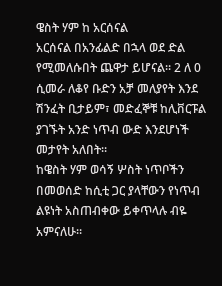ዌስት ሃም ከ አርሰናል
አርሰናል በአንፊልድ በኋላ ወደ ድል የሚመለሱበት ጨዋታ ይሆናል። 2 ለ 0 ሲመራ ለቆየ ቡድን አቻ መለያየት እንደ ሽንፈት ቢታይም፣ መድፈኞቹ ከሊቨርፑል ያገኙት አንድ ነጥብ ውድ እንደሆነች መታየት አለበት።
ከዌስት ሃም ወሳኝ ሦስት ነጥቦችን በመወሰድ ከሲቲ ጋር ያላቸውን የነጥብ ልዩነት አስጠብቀው ይቀጥላሉ ብዬ አምናለሁ።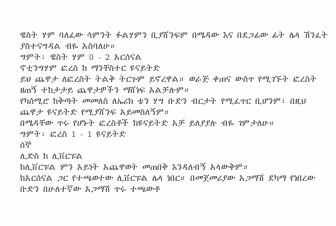ዌስት ሃም ባለፈው ሳምንት ፉልሃምን ቢያሸንፍም በሜዳው እና በደጋፊው ፊት ሌላ ሽንፈት ያስተናግዳል ብዬ አስባለሁ።
ግምት፡ ዌስት ሃም 0 - 2 አርሰናል
ኖቲንግሃም ፎረስ ከ ማንቸስተር ዩናይትድ
ይህ ጨዋታ ለፎረስት ትልቅ ትርጉም ይኖረዋል። ወራጅ ቀጠና ውስጥ የሚገኙት ፎረስት ዘጠኝ ተከታታይ ጨዋታዎችን ማሸነፍ አልቻሉም።
የካሰሚሮ ከቅጣት መመለስ ለኤሪክ ቴን ሃግ ቡድን ብርታት የሚፈጥር ቢሆንም፣ በዚህ ጨዋታ ዩናይትድ የሚያሸንፍ አይመስለኝም።
በሜዳቸው ጥሩ የሆኑት ፎረስቶች ከዩናይትድ አቻ ይለያያሉ ብዬ ገምታለሁ።
ግምት፡ ፎረስ 1 - 1 ዩናይትድ
ሰኞ
ሊድስ ከ ሊቨርፑል
ከሊቨርፑል ምን አይነት አጨዋወት መጠበቅ እንዳለብኝ አላውቅም።
ከአርሰናል ጋር የተጫወተው ሊቨርፑል ሌላ ነበር። በመጀመሪያው አጋማሽ ደካማ የነበረው ቡድን በሁለተኛው አጋማሽ ጥሩ ተጫውቶ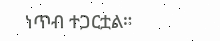ነጥብ ተጋርቷል።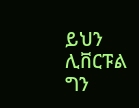ይህን ሊቨርፑል ግን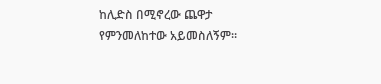ከሊድስ በሚኖረው ጨዋታ የምንመለከተው አይመስለኝም።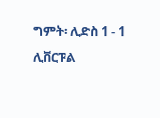ግምት፡ ሊድስ 1 - 1 ሊቨርፑል